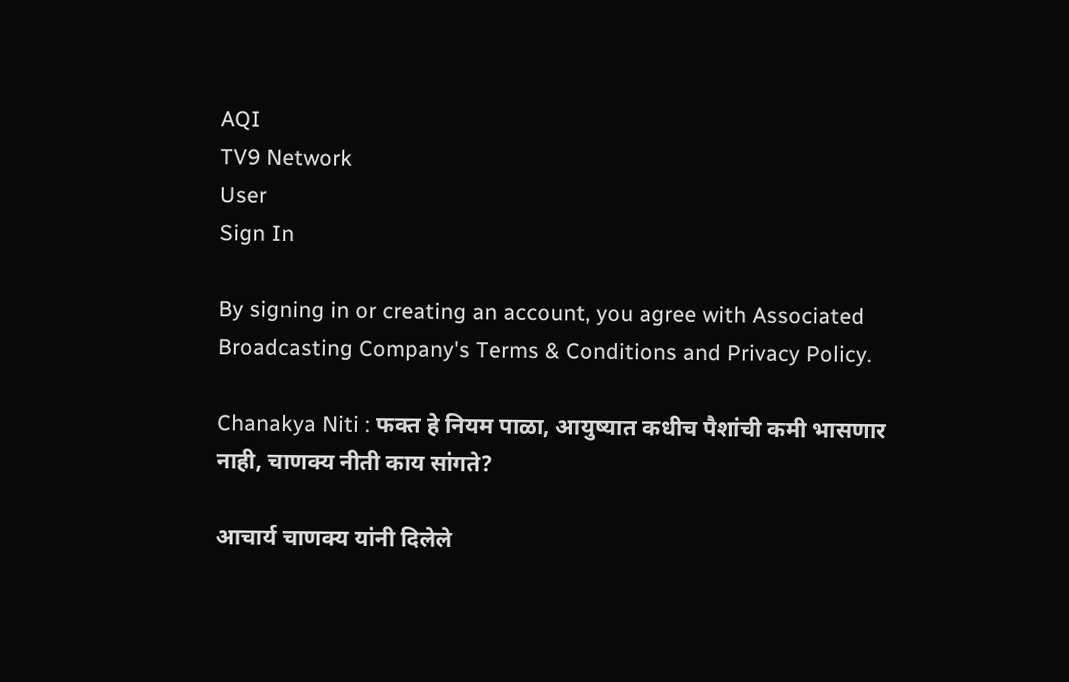AQI
TV9 Network
User
Sign In

By signing in or creating an account, you agree with Associated Broadcasting Company's Terms & Conditions and Privacy Policy.

Chanakya Niti : फक्त हे नियम पाळा, आयुष्यात कधीच पैशांची कमी भासणार नाही, चाणक्य नीती काय सांगते?

आचार्य चाणक्य यांनी दिलेले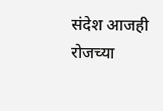संदेश आजही रोजच्या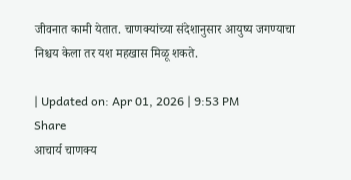जीवनात कामी येतात. चाणक्यांच्या संदेशानुसार आयुष्य जगण्याचा निश्चय केला तर यश महखास मिळू शकते.

| Updated on: Apr 01, 2026 | 9:53 PM
Share
आचार्य चाणक्य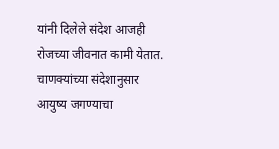यांनी दिलेले संदेश आजही रोजच्या जीवनात कामी येतात. चाणक्यांच्या संदेशानुसार आयुष्य जगण्याचा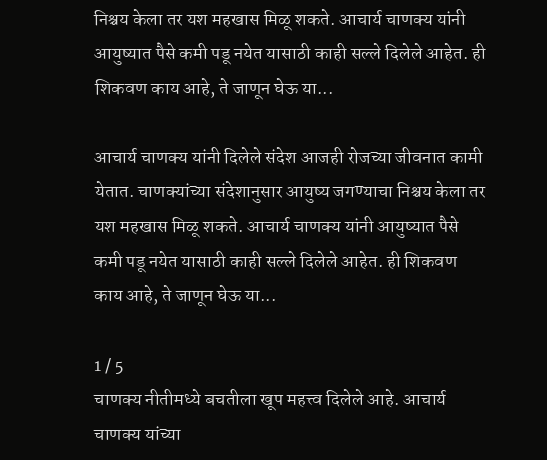निश्चय केला तर यश महखास मिळू शकते. आचार्य चाणक्य यांनी आयुष्यात पैसे कमी पडू नयेत यासाठी काही सल्ले दिलेले आहेत. ही शिकवण काय आहे, ते जाणून घेऊ या...

आचार्य चाणक्य यांनी दिलेले संदेश आजही रोजच्या जीवनात कामी येतात. चाणक्यांच्या संदेशानुसार आयुष्य जगण्याचा निश्चय केला तर यश महखास मिळू शकते. आचार्य चाणक्य यांनी आयुष्यात पैसे कमी पडू नयेत यासाठी काही सल्ले दिलेले आहेत. ही शिकवण काय आहे, ते जाणून घेऊ या...

1 / 5
चाणक्य नीतीमध्ये बचतीला खूप महत्त्व दिलेले आहे. आचार्य चाणक्य यांच्या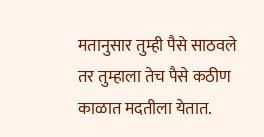मतानुसार तुम्ही पैसे साठवले तर तुम्हाला तेच पैसे कठीण काळात मदतीला येतात.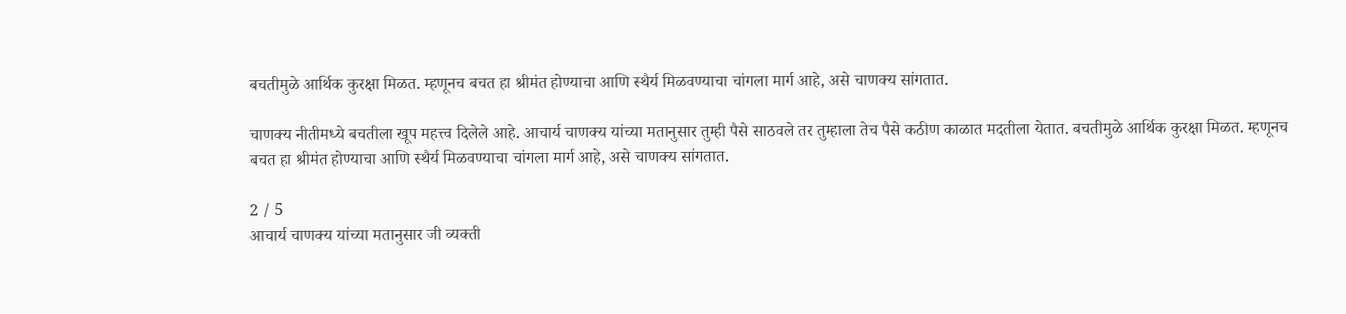बचतीमुळे आर्थिक कुरक्षा मिळत. म्हणूनच बचत हा श्रीमंत होण्याचा आणि स्थैर्य मिळवण्याचा चांगला मार्ग आहे, असे चाणक्य सांगतात.

चाणक्य नीतीमध्ये बचतीला खूप महत्त्व दिलेले आहे. आचार्य चाणक्य यांच्या मतानुसार तुम्ही पैसे साठवले तर तुम्हाला तेच पैसे कठीण काळात मदतीला येतात. बचतीमुळे आर्थिक कुरक्षा मिळत. म्हणूनच बचत हा श्रीमंत होण्याचा आणि स्थैर्य मिळवण्याचा चांगला मार्ग आहे, असे चाणक्य सांगतात.

2 / 5
आचार्य चाणक्य यांच्या मतानुसार जी व्यक्ती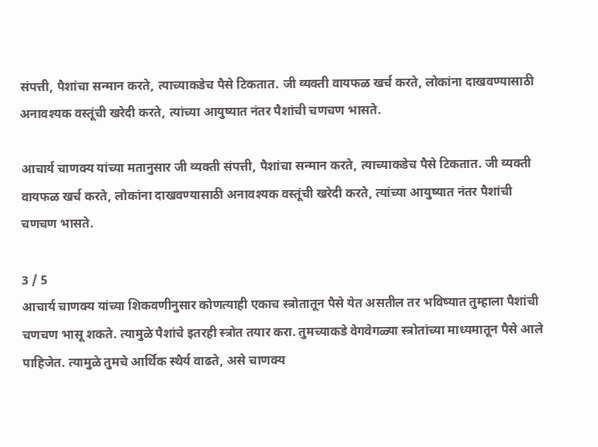संपत्ती, पैशांचा सन्मान करते, त्याच्याकडेच पैसे टिकतात. जी व्यक्ती वायफळ खर्च करते, लोकांना दाखवण्यासाठी अनावश्यक वस्तूंची खरेदी करते, त्यांच्या आयुष्यात नंतर पैशांची चणचण भासते.

आचार्य चाणक्य यांच्या मतानुसार जी व्यक्ती संपत्ती, पैशांचा सन्मान करते, त्याच्याकडेच पैसे टिकतात. जी व्यक्ती वायफळ खर्च करते, लोकांना दाखवण्यासाठी अनावश्यक वस्तूंची खरेदी करते, त्यांच्या आयुष्यात नंतर पैशांची चणचण भासते.

3 / 5
आचार्य चाणक्य यांच्या शिकवणीनुसार कोणत्याही एकाच स्त्रोतातून पैसे येत असतील तर भविष्यात तुम्हाला पैशांची चणचण भासू शकते. त्यामुळे पैशांचे इतरही स्त्रोत तयार करा. तुमच्याकडे वेगवेगळ्या स्त्रोतांच्या माध्यमातून पैसे आले पाहिजेत. त्यामुळे तुमचे आर्थिक स्थैर्य वाढते, असे चाणक्य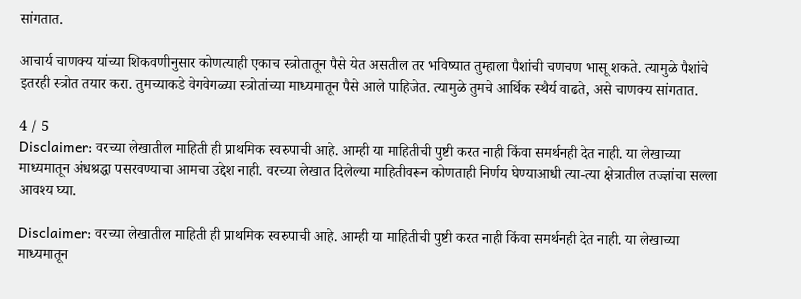सांगतात.

आचार्य चाणक्य यांच्या शिकवणीनुसार कोणत्याही एकाच स्त्रोतातून पैसे येत असतील तर भविष्यात तुम्हाला पैशांची चणचण भासू शकते. त्यामुळे पैशांचे इतरही स्त्रोत तयार करा. तुमच्याकडे वेगवेगळ्या स्त्रोतांच्या माध्यमातून पैसे आले पाहिजेत. त्यामुळे तुमचे आर्थिक स्थैर्य वाढते, असे चाणक्य सांगतात.

4 / 5
Disclaimer: वरच्या लेखातील माहिती ही प्राथमिक स्वरुपाची आहे. आम्ही या माहितीची पुष्टी करत नाही किंवा समर्थनही देत नाही. या लेखाच्या माध्यमातून अंधश्रद्धा पसरवण्याचा आमचा उद्देश नाही. वरच्या लेखात दिलेल्या माहितीवरून कोणताही निर्णय घेण्याआधी त्या-त्या क्षेत्रातील तज्ज्ञांचा सल्ला आवश्य घ्या.

Disclaimer: वरच्या लेखातील माहिती ही प्राथमिक स्वरुपाची आहे. आम्ही या माहितीची पुष्टी करत नाही किंवा समर्थनही देत नाही. या लेखाच्या माध्यमातून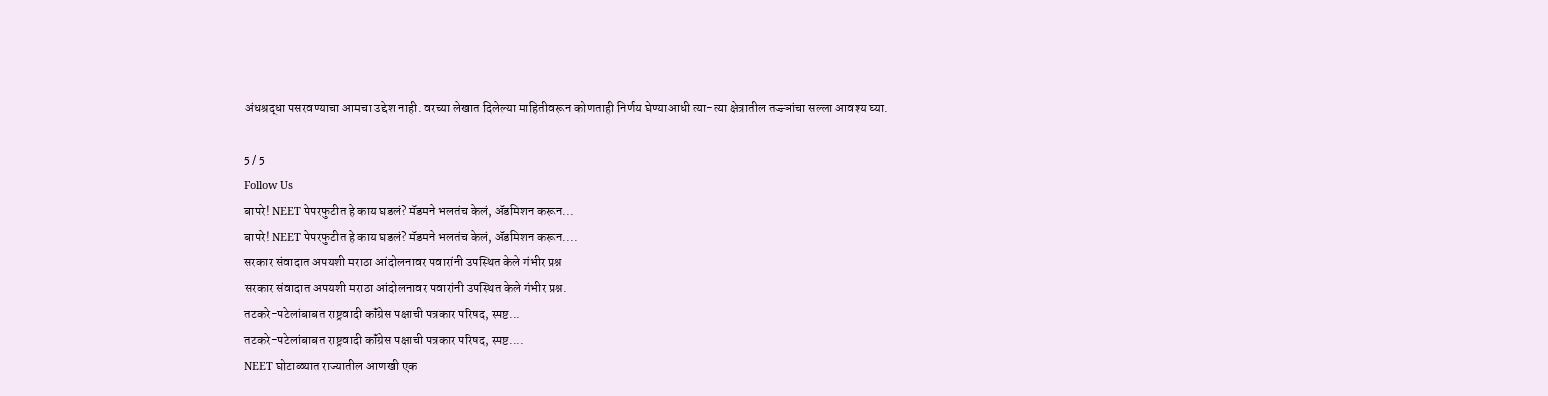अंधश्रद्धा पसरवण्याचा आमचा उद्देश नाही. वरच्या लेखात दिलेल्या माहितीवरून कोणताही निर्णय घेण्याआधी त्या-त्या क्षेत्रातील तज्ज्ञांचा सल्ला आवश्य घ्या.

5 / 5
Follow Us
बापरे! NEET पेपरफुटीत हे काय घडलं? मॅडमने भलतंच केलं, ॲडमिशन करून...
बापरे! NEET पेपरफुटीत हे काय घडलं? मॅडमने भलतंच केलं, ॲडमिशन करून....
सरकार संवादात अपयशी मराठा आंदोलनावर पवारांनी उपस्थित केले गंभीर प्रश्न
सरकार संवादात अपयशी मराठा आंदोलनावर पवारांनी उपस्थित केले गंभीर प्रश्न.
तटकरे-पटेलांबाबत राष्ट्रवादी कॉंग्रेस पक्षाची पत्रकार परिषद, स्पष्ट...
तटकरे-पटेलांबाबत राष्ट्रवादी कॉंग्रेस पक्षाची पत्रकार परिषद, स्पष्ट....
NEET घोटाळ्यात राज्यातील आणखी एक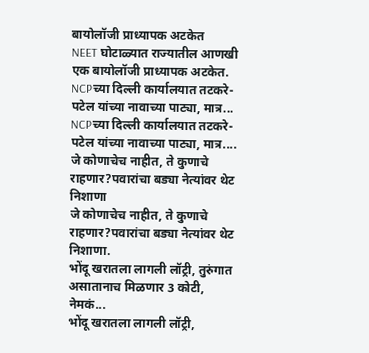बायोलॉजी प्राध्यापक अटकेत
NEET घोटाळ्यात राज्यातील आणखी एक बायोलॉजी प्राध्यापक अटकेत.
NCPच्या दिल्ली कार्यालयात तटकरे-पटेल यांच्या नावाच्या पाट्या, मात्र...
NCPच्या दिल्ली कार्यालयात तटकरे-पटेल यांच्या नावाच्या पाट्या, मात्र....
जे कोणाचेच नाहीत, ते कुणाचे राहणार?पवारांचा बड्या नेत्यांवर थेट निशाणा
जे कोणाचेच नाहीत, ते कुणाचे राहणार?पवारांचा बड्या नेत्यांवर थेट निशाणा.
भोंदू खरातला लागली लॉट्री, तुरुंगात असातानाच मिळणार 3 कोटी, नेमकं...
भोंदू खरातला लागली लॉट्री,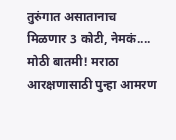तुरुंगात असातानाच मिळणार 3 कोटी, नेमकं....
मोठी बातमी! मराठा आरक्षणासाठी पुन्हा आमरण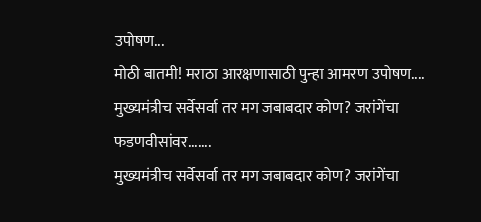उपोषण...
मोठी बातमी! मराठा आरक्षणासाठी पुन्हा आमरण उपोषण....
मुख्यमंत्रीच सर्वेसर्वा तर मग जबाबदार कोण? जरांगेंचा फडणवीसांवर.......
मुख्यमंत्रीच सर्वेसर्वा तर मग जबाबदार कोण? जरांगेंचा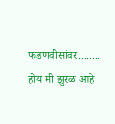फडणवीसांवर........
होय मी झुरळ आहे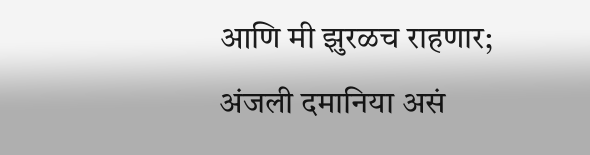आणि मी झुरळच राहणार; अंजली दमानिया असं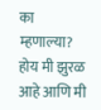का म्हणाल्या?
होय मी झुरळ आहे आणि मी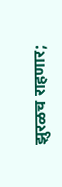झुरळच राहणार;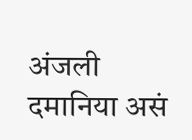अंजली दमानिया असं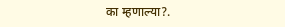का म्हणाल्या?.